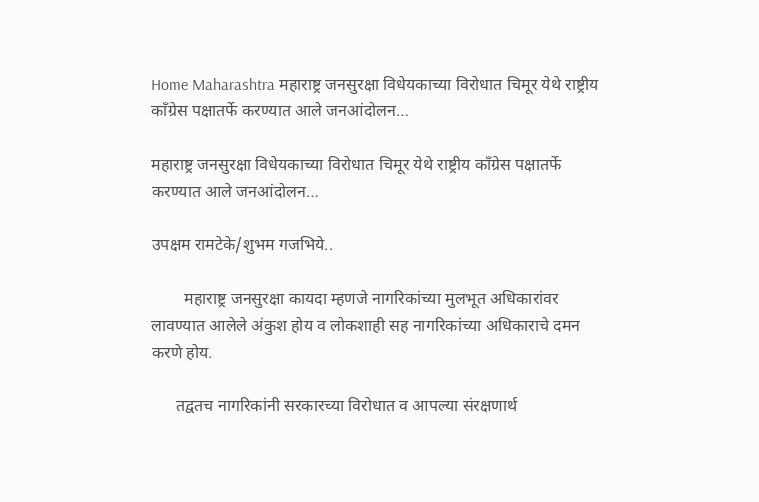Home Maharashtra महाराष्ट्र जनसुरक्षा विधेयकाच्या विरोधात चिमूर येथे राष्ट्रीय काँग्रेस पक्षातर्फे करण्यात आले जनआंदोलन…

महाराष्ट्र जनसुरक्षा विधेयकाच्या विरोधात चिमूर येथे राष्ट्रीय काँग्रेस पक्षातर्फे करण्यात आले जनआंदोलन…

उपक्षम रामटेके/शुभम गजभिये..

        महाराष्ट्र जनसुरक्षा कायदा म्हणजे नागरिकांच्या मुलभूत अधिकारांवर लावण्यात आलेले अंकुश होय व लोकशाही सह नागरिकांच्या अधिकाराचे दमन करणे होय.

      तद्वतच नागरिकांनी सरकारच्या विरोधात व आपल्या संरक्षणार्थ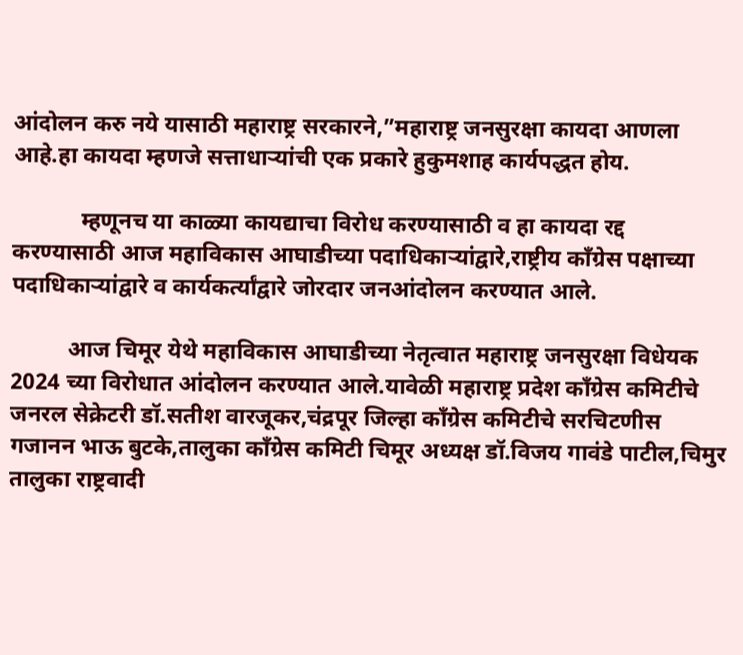आंदोलन करु नये यासाठी महाराष्ट्र सरकारने,”महाराष्ट्र जनसुरक्षा कायदा आणला आहे.हा कायदा म्हणजे सत्ताधाऱ्यांची एक प्रकारे हुकुमशाह कार्यपद्धत होय.

            म्हणूनच या काळ्या कायद्याचा विरोध करण्यासाठी व हा कायदा रद्द करण्यासाठी आज महाविकास आघाडीच्या पदाधिकाऱ्यांद्वारे,राष्ट्रीय काँग्रेस पक्षाच्या पदाधिकाऱ्यांद्वारे व कार्यकर्त्यांद्वारे जोरदार जनआंदोलन करण्यात आले.

          आज चिमूर येथे महाविकास आघाडीच्या नेतृत्वात महाराष्ट्र जनसुरक्षा विधेयक 2024 च्या विरोधात आंदोलन करण्यात आले.यावेळी महाराष्ट्र प्रदेश काँग्रेस कमिटीचे जनरल सेक्रेटरी डॉ.सतीश वारजूकर,चंद्रपूर जिल्हा काँग्रेस कमिटीचे सरचिटणीस गजानन भाऊ बुटके,तालुका काँग्रेस कमिटी चिमूर अध्यक्ष डॉ.विजय गावंडे पाटील,चिमुर तालुका राष्ट्रवादी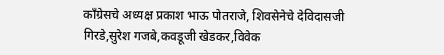काँग्रेसचे अध्यक्ष प्रकाश भाऊ पोतराजे, शिवसेनेचे देविदासजी गिरडे,सुरेश गजबे,कवडूजी खेडकर,विवेक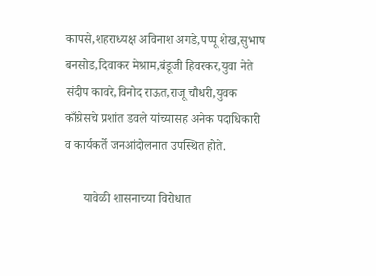कापसे,शहराध्यक्ष अविनाश अगडे,पप्पू शेख,सुभाष बनसोड,दिवाकर मेश्राम,बंडूजी हिवरकर,युवा नेते संदीप कावरे,विनोद राऊत,राजू चौधरी,युवक काँग्रेसचे प्रशांत डवले यांच्यासह अनेक पदाधिकारी व कार्यकर्ते जनआंदोलनात उपस्थित होते.

      यावेळी शासनाच्या विरोधात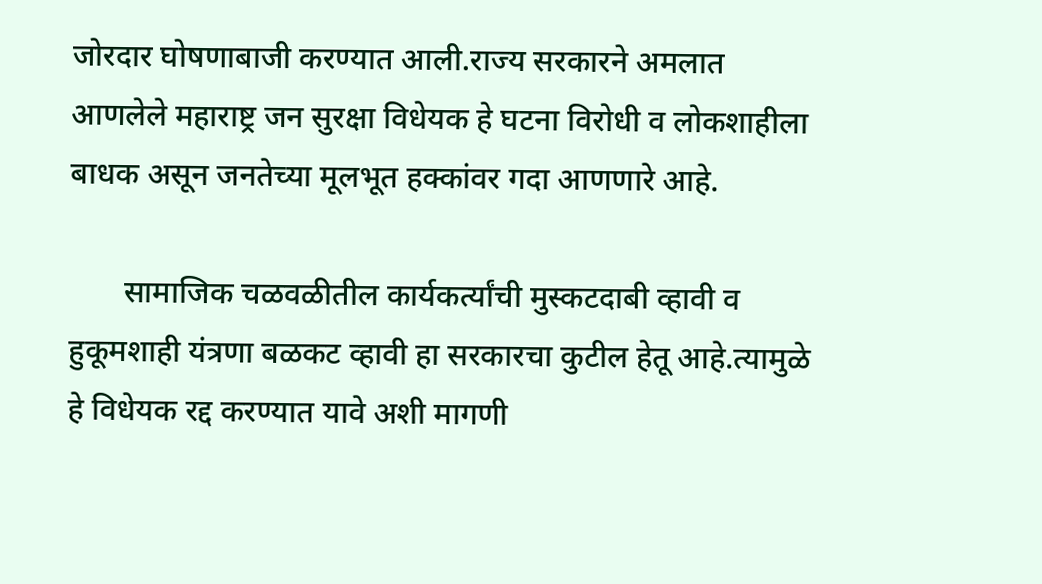जोरदार घोषणाबाजी करण्यात आली.राज्य सरकारने अमलात आणलेले महाराष्ट्र जन सुरक्षा विधेयक हे घटना विरोधी व लोकशाहीला बाधक असून जनतेच्या मूलभूत हक्कांवर गदा आणणारे आहे.

       सामाजिक चळवळीतील कार्यकर्त्यांची मुस्कटदाबी व्हावी व हुकूमशाही यंत्रणा बळकट व्हावी हा सरकारचा कुटील हेतू आहे.त्यामुळे हे विधेयक रद्द करण्यात यावे अशी मागणी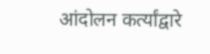आंदोलन कर्त्यांद्वारे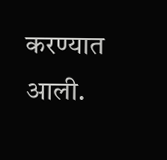करण्यात आली.